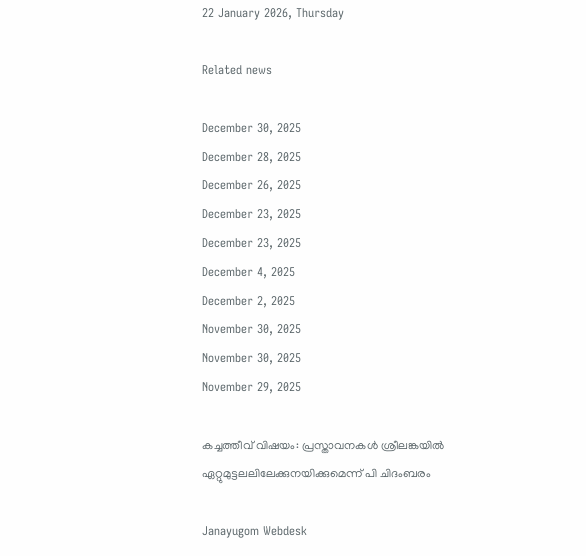22 January 2026, Thursday

Related news

December 30, 2025
December 28, 2025
December 26, 2025
December 23, 2025
December 23, 2025
December 4, 2025
December 2, 2025
November 30, 2025
November 30, 2025
November 29, 2025

കച്ചത്തീവ് വിഷയം: പ്രസ്താവനകള്‍ ശ്രീലങ്കയില്‍ ഏറ്റുമുട്ടലലിലേക്കുനയിക്കുമെന്ന് പി ചിദംബരം

Janayugom Webdesk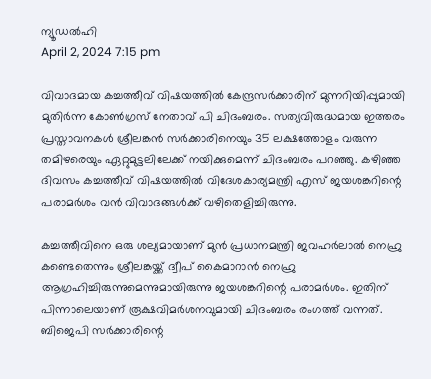ന്യൂഡല്‍ഹി
April 2, 2024 7:15 pm

വിവാദമായ കച്ചത്തീവ് വിഷയത്തില്‍ കേന്ദ്രസര്‍ക്കാരിന് മുന്നറിയിപ്പുമായി മുതിര്‍ന്ന കോണ്‍ഗ്രസ് നേതാവ് പി ചിദംബരം. സത്യവിരുദ്ധമായ ഇത്തരം പ്രസ്താവനകള്‍ ശ്രീലങ്കന്‍ സര്‍ക്കാരിനെയും 35 ലക്ഷത്തോളം വരുന്ന തമിഴരെയും ഏറ്റുമുട്ടലിലേക്ക് നയിക്കുമെന്ന് ചിദംബരം പറഞ്ഞു. കഴിഞ്ഞ ദിവസം കച്ചത്തീവ് വിഷയത്തില്‍ വിദേശകാര്യമന്ത്രി എസ് ജയശങ്കറിന്റെ പരാമര്‍ശം വന്‍ വിവാദങ്ങള്‍ക്ക് വഴിതെളിച്ചിരുന്നു.

കച്ചത്തീവിനെ ഒരു ശല്യമായാണ് മുന്‍ പ്രധാനമന്ത്രി ജവഹര്‍ലാല്‍ നെഹ്രു കണ്ടെതെന്നും ശ്രീലങ്കയ്ക്ക് ദ്വീപ് കൈമാറാന്‍ നെഹ്രു ആഗ്രഹിച്ചിരുന്നുമെന്നുമായിരുന്നു ജയശങ്കറിന്റെ പരാമര്‍ശം. ഇതിന് പിന്നാലെയാണ് രൂക്ഷവിമര്‍ശനവുമായി ചിദംബരം രംഗത്ത് വന്നത്. ബിജെപി സര്‍ക്കാരിന്റെ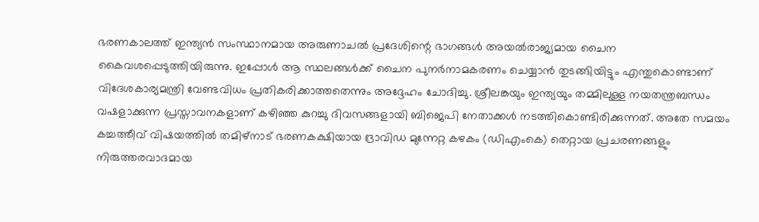ഭരണകാലത്ത് ഇന്ത്യന്‍ സംസ്ഥാനമായ അരുണാചല്‍ പ്രദേശിന്റെ ഭാഗങ്ങള്‍ അയല്‍രാജ്യമായ ചൈന കൈവശപ്പെടുത്തിയിരുന്നു. ഇപ്പോള്‍ ആ സ്ഥലങ്ങള്‍ക്ക് ചൈന പുനര്‍നാമകരണം ചെയ്യാന്‍ തുടങ്ങിയിട്ടും എന്തുകൊണ്ടാണ് വിദേശകാര്യമന്ത്രി വേണ്ടവിധം പ്രതികരിക്കാത്തതെന്നും അദ്ദേഹം ചോദിച്ചു. ശ്രീലങ്കയും ഇന്ത്യയും തമ്മിലുള്ള നയതന്ത്രബന്ധം വഷളാക്കുന്ന പ്രസ്താവനകളാണ് കഴിഞ്ഞ കുറച്ചു ദിവസങ്ങളായി ബിജെപി നേതാക്കള്‍ നടത്തികൊണ്ടിരിക്കുന്നത്. അതേ സമയം കച്ചത്തീവ് വിഷയത്തില്‍ തമിഴ്‌നാട് ഭരണകക്ഷിയായ ദ്രാവിഡ മുന്നേറ്റ കഴകം (ഡിഎംകെ) തെറ്റായ പ്രചരണങ്ങളും നിരുത്തരവാദമായ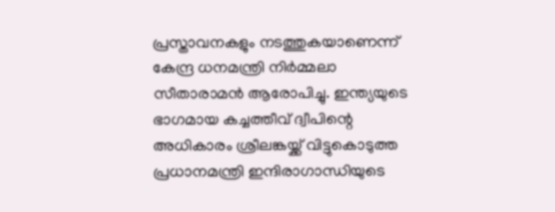പ്രസ്താവനകളും നടത്തുകയാണെന്ന് കേന്ദ്ര ധനമന്ത്രി നിര്‍മ്മലാ സീതാരാമന്‍ ആരോപിച്ചു. ഇന്ത്യയുടെ ഭാഗമായ കച്ചത്തീവ് ദ്വീപിന്റെ അധികാരം ശ്രീലങ്കയ്ക്ക് വിട്ടുകൊടുത്ത പ്രധാനമന്ത്രി ഇന്ദിരാഗാന്ധിയുടെ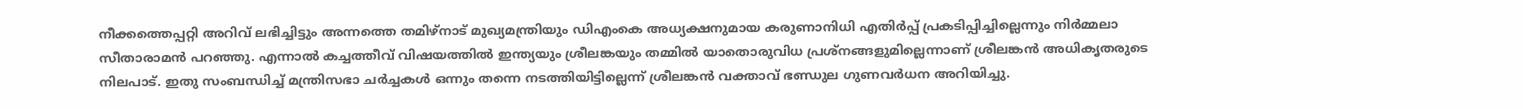നീക്കത്തെപ്പറ്റി അറിവ് ലഭിച്ചിട്ടും അന്നത്തെ തമിഴ്നാട് മുഖ്യമന്ത്രിയും ഡിഎംകെ അധ്യക്ഷനുമായ കരുണാനിധി എതിര്‍പ്പ് പ്രകടിപ്പിച്ചില്ലെന്നും നിര്‍മ്മലാ സീതാരാമന്‍ പറഞ്ഞു. എന്നാല്‍ കച്ചത്തീവ് വിഷയത്തില്‍ ഇന്ത്യയും ശ്രീലങ്കയും തമ്മില്‍ യാതൊരുവിധ പ്രശ്നങ്ങളുമില്ലെന്നാണ് ശ്രീലങ്കന്‍ അധികൃതരുടെ നിലപാട്. ഇതു സംബന്ധിച്ച് മന്ത്രിസഭാ ചര്‍ച്ചകള്‍ ഒന്നും തന്നെ നടത്തിയിട്ടില്ലെന്ന് ശ്രീലങ്കന്‍ വക്താവ് ഭണ്ഡുല ഗുണവര്‍ധന അറിയിച്ചു.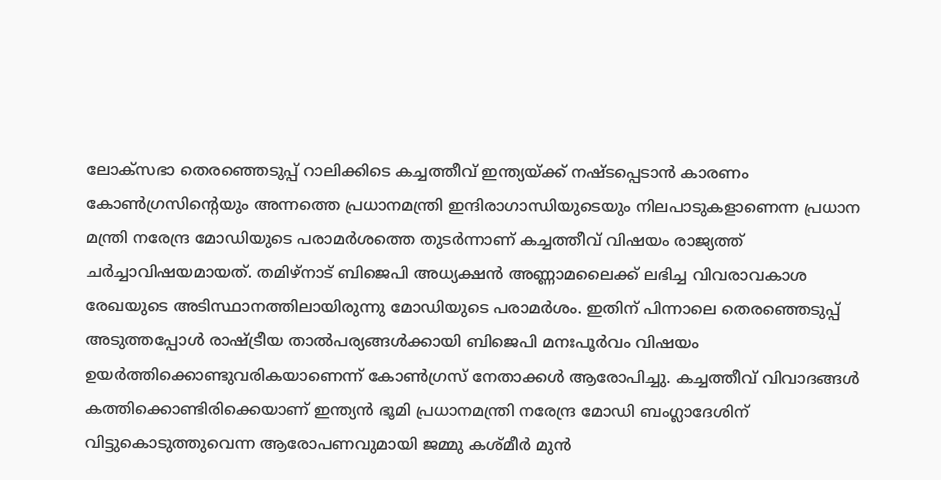ലോക്‌സഭാ തെരഞ്ഞെടുപ്പ് റാലിക്കിടെ കച്ചത്തീവ് ഇന്ത്യയ്ക്ക് നഷ്ടപ്പെടാന്‍ കാരണം കോണ്‍ഗ്രസിന്റെയും അന്നത്തെ പ്രധാനമന്ത്രി ഇന്ദിരാഗാന്ധിയുടെയും നിലപാടുകളാണെന്ന പ്രധാന മന്ത്രി നരേന്ദ്ര മോഡിയുടെ പരാമര്‍ശത്തെ തുടര്‍ന്നാണ് കച്ചത്തീവ് വിഷയം രാജ്യത്ത് ചര്‍ച്ചാവിഷയമായത്. തമി‍ഴ്‍നാട് ബിജെപി അധ്യക്ഷന്‍ അണ്ണാമലൈക്ക് ലഭിച്ച വിവരാവകാശ രേഖയുടെ അടിസ്ഥാനത്തിലായിരുന്നു മോഡിയുടെ പരാമര്‍ശം. ഇതിന് പിന്നാലെ തെരഞ്ഞെടുപ്പ് അടുത്തപ്പോള്‍ രാഷ്ട്രീയ താല്‍പര്യങ്ങള്‍ക്കായി ബിജെപി മനഃപൂര്‍വം വിഷയം ഉയര്‍ത്തിക്കൊണ്ടുവരികയാണെന്ന് കോണ്‍ഗ്രസ് നേതാക്കള്‍ ആരോപിച്ചു. കച്ചത്തീവ് വിവാദങ്ങള്‍ കത്തിക്കൊണ്ടിരിക്കെയാണ് ഇന്ത്യന്‍ ഭൂമി പ്രധാനമന്ത്രി നരേന്ദ്ര മോഡി ബംഗ്ലാദേശിന് വിട്ടുകൊടുത്തുവെന്ന ആരോപണവുമായി ജമ്മു കശ്മീര്‍ മുന്‍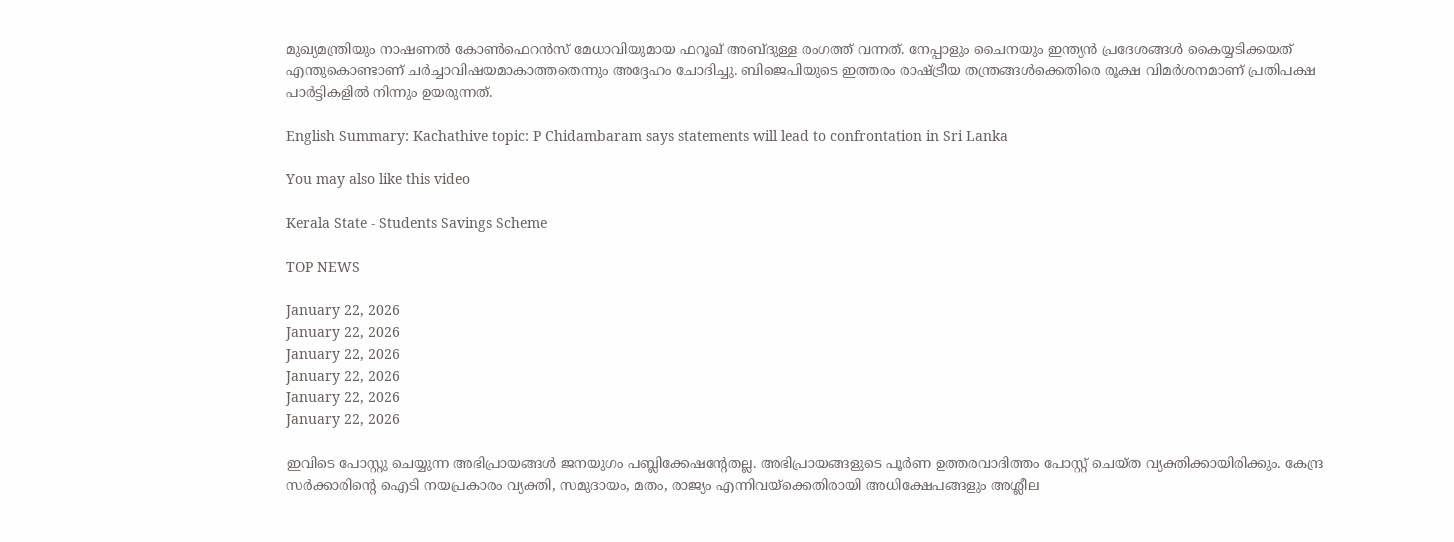മുഖ്യമന്ത്രിയും നാഷണല്‍ കോണ്‍ഫെറന്‍സ് മേധാവിയുമായ ഫറൂഖ് അബ്ദുള്ള രംഗത്ത് വന്നത്. നേപ്പാളും ചൈനയും ഇന്ത്യന്‍ പ്രദേശങ്ങള്‍ കൈയ്യടിക്കയത് എന്തുകൊണ്ടാണ് ചര്‍ച്ചാവിഷയമാകാത്തതെന്നും അദ്ദേഹം ചോദിച്ചു. ബിജെപിയുടെ ഇത്തരം രാഷ്ട്രീയ തന്ത്രങ്ങള്‍ക്കെതിരെ രൂക്ഷ വിമര്‍ശനമാണ് പ്രതിപക്ഷ പാര്‍ട്ടികളില്‍ നിന്നും ഉയരുന്നത്.

English Summary: Kachathive topic: P Chidambaram says statements will lead to confrontation in Sri Lanka

You may also like this video

Kerala State - Students Savings Scheme

TOP NEWS

January 22, 2026
January 22, 2026
January 22, 2026
January 22, 2026
January 22, 2026
January 22, 2026

ഇവിടെ പോസ്റ്റു ചെയ്യുന്ന അഭിപ്രായങ്ങള്‍ ജനയുഗം പബ്ലിക്കേഷന്റേതല്ല. അഭിപ്രായങ്ങളുടെ പൂര്‍ണ ഉത്തരവാദിത്തം പോസ്റ്റ് ചെയ്ത വ്യക്തിക്കായിരിക്കും. കേന്ദ്ര സര്‍ക്കാരിന്റെ ഐടി നയപ്രകാരം വ്യക്തി, സമുദായം, മതം, രാജ്യം എന്നിവയ്‌ക്കെതിരായി അധിക്ഷേപങ്ങളും അശ്ലീല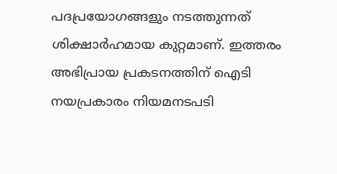പദപ്രയോഗങ്ങളും നടത്തുന്നത് ശിക്ഷാര്‍ഹമായ കുറ്റമാണ്. ഇത്തരം അഭിപ്രായ പ്രകടനത്തിന് ഐടി നയപ്രകാരം നിയമനടപടി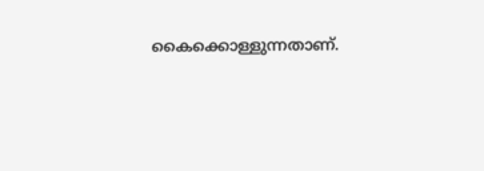കൈക്കൊള്ളുന്നതാണ്.